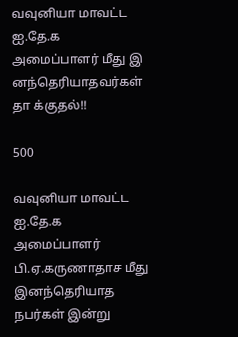வவுனியா மாவட்ட ஐ.தே.க அமைப்பாளர் மீது இ னந்தெரியாதவர்கள் தா க்குதல்!!

500

வவுனியா மாவட்ட ஐ.தே.க அமைப்பாளர் பி.ஏ.கருணாதாச மீது இனந்தெரியாத நபர்கள் இன்று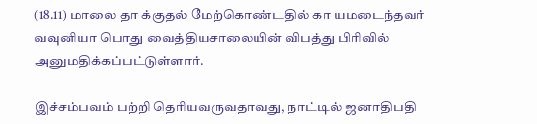(18.11) மாலை தா க்குதல் மேற்கொண்டதில் கா யமடைந்தவர் வவுனியா பொது வைத்தியசாலையின் விபத்து பிரிவில் அனுமதிக்கப்பட்டுள்ளார்.

இச்சம்பவம் பற்றி தெரியவருவதாவது, நாட்டில் ஜனாதிபதி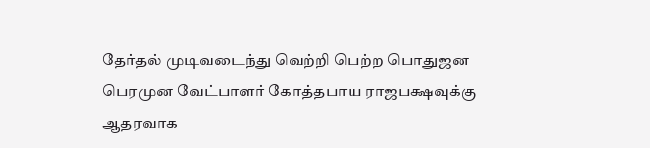தேர்தல் முடிவடைந்து வெற்றி பெற்ற பொதுஜன பெரமுன வேட்பாளர் கோத்தபாய ராஜபக்ஷவுக்கு ஆதரவாக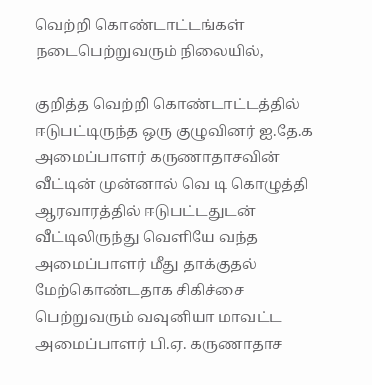வெற்றி கொண்டாட்டங்கள் நடைபெற்றுவரும் நிலையில்,

குறித்த வெற்றி கொண்டாட்டத்தில் ஈடுபட்டிருந்த ஒரு குழுவினர் ஐ.தே.க அமைப்பாளர் கருணாதாசவின் வீட்டின் முன்னால் வெ டி கொழுத்தி ஆரவாரத்தில் ஈடுபட்டதுடன் வீட்டிலிருந்து வெளியே வந்த அமைப்பாளர் மீது தாக்குதல் மேற்கொண்டதாக சிகிச்சை பெற்றுவரும் வவுனியா மாவட்ட அமைப்பாளர் பி.ஏ. கருணாதாச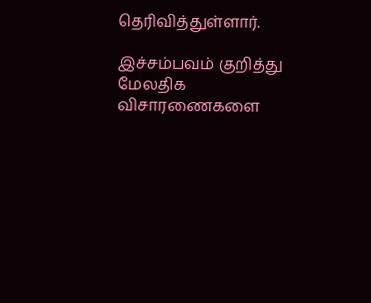தெரிவித்துள்ளார்.

இச்சம்பவம் குறித்து மேலதிக விசாரணைகளை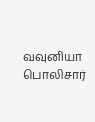வவுனியா பொலிசார்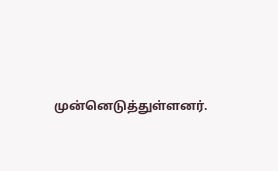முன்னெடுத்துள்ளனர்.